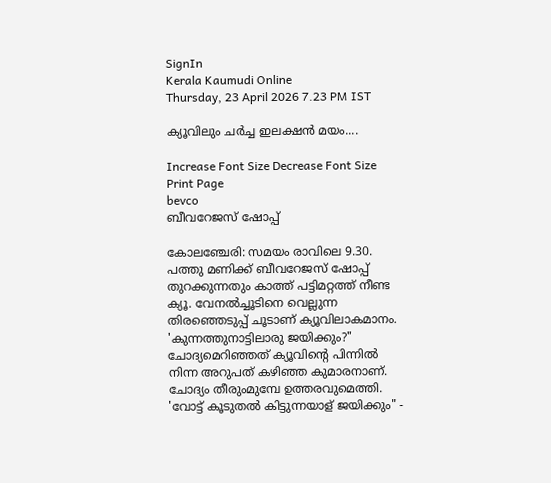SignIn
Kerala Kaumudi Online
Thursday, 23 April 2026 7.23 PM IST

ക്യൂവിലും ചർച്ച ഇലക്ഷൻ മയം....

Increase Font Size Decrease Font Size Print Page
bevco
ബീവറേജസ് ഷോപ്പ്

കോലഞ്ചേരി: സമയം രാവിലെ 9.30. പത്തു മണിക്ക് ബീവറേജസ് ഷോപ്പ് തുറക്കുന്നതും കാത്ത് പട്ടിമറ്റത്ത് നീണ്ട ക്യൂ. വേനൽച്ചൂടിനെ വെല്ലുന്ന തിരഞ്ഞെടുപ്പ് ചൂടാണ് ക്യൂവിലാകമാനം. 'കുന്നത്തുനാട്ടിലാരു ജയിക്കും?" ചോദ്യമെറിഞ്ഞത് ക്യൂവിന്റെ പിന്നിൽ നിന്ന അറുപത് കഴിഞ്ഞ കുമാരനാണ്. ചോദ്യം തീരുംമുമ്പേ ഉത്തരവുമെത്തി. 'വോട്ട് കൂടുതൽ കിട്ടുന്നയാള് ജയിക്കും" -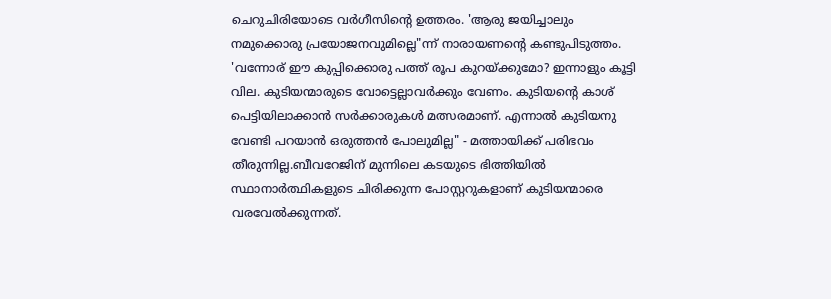ചെറുചിരിയോടെ വർഗീസിന്റെ ഉത്തരം. 'ആരു ജയിച്ചാലും നമുക്കൊരു പ്രയോജനവുമില്ലെ"ന്ന് നാരായണന്റെ കണ്ടുപിടുത്തം. 'വന്നോര് ഈ കുപ്പിക്കൊരു പത്ത് രൂപ കുറയ്ക്കുമോ? ഇന്നാളും കൂട്ടി വില. കുടിയന്മാരുടെ വോട്ടെല്ലാവർക്കും വേണം. കുടിയന്റെ കാശ് പെട്ടിയിലാക്കാൻ സർക്കാരുകൾ മത്സരമാണ്. എന്നാൽ കുടിയനു വേണ്ടി പറയാൻ ഒരുത്തൻ പോലുമില്ല" - മത്തായിക്ക് പരിഭവം തീരുന്നില്ല.ബീവറേജിന് മുന്നിലെ കടയുടെ ഭിത്തിയിൽ സ്ഥാനാർത്ഥികളുടെ ചിരിക്കുന്ന പോസ്റ്ററുകളാണ് കുടിയന്മാരെ വരവേൽക്കുന്നത്.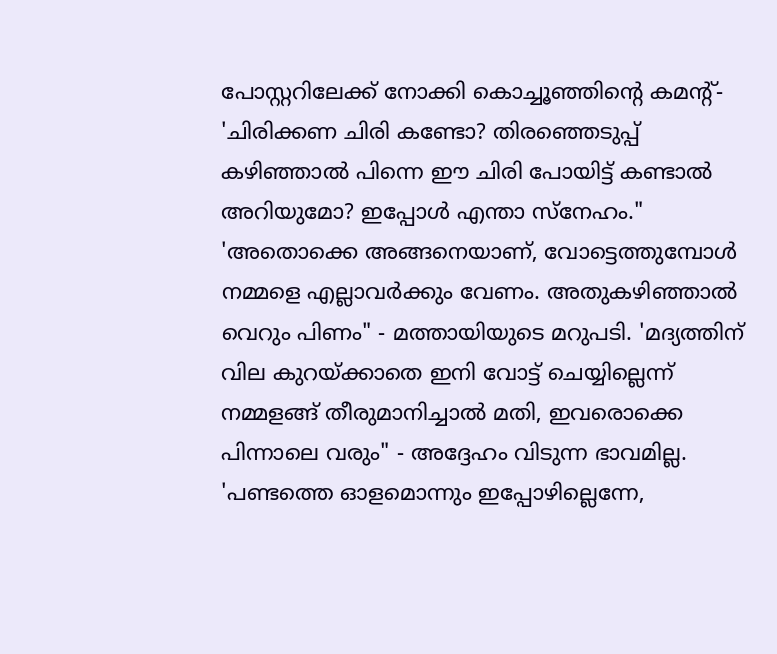പോസ്റ്ററിലേക്ക് നോക്കി കൊച്ചൂഞ്ഞിന്റെ കമന്റ്- 'ചിരിക്കണ ചിരി കണ്ടോ? തിരഞ്ഞെടുപ്പ് കഴിഞ്ഞാൽ പിന്നെ ഈ ചിരി പോയിട്ട് കണ്ടാൽ അറിയുമോ? ഇപ്പോൾ എന്താ സ്നേഹം." 'അതൊക്കെ അങ്ങനെയാണ്, വോട്ടെത്തുമ്പോൾ നമ്മളെ എല്ലാവർക്കും വേണം. അതുകഴിഞ്ഞാൽ വെറും പിണം" - മത്തായിയുടെ മറുപടി. 'മദ്യത്തിന് വില കുറയ്ക്കാതെ ഇനി വോട്ട് ചെയ്യില്ലെന്ന് നമ്മളങ്ങ് തീരുമാനിച്ചാൽ മതി, ഇവരൊക്കെ പിന്നാലെ വരും" - അദ്ദേഹം വിടുന്ന ഭാവമില്ല. 'പണ്ടത്തെ ഓളമൊന്നും ഇപ്പോഴില്ലെന്നേ,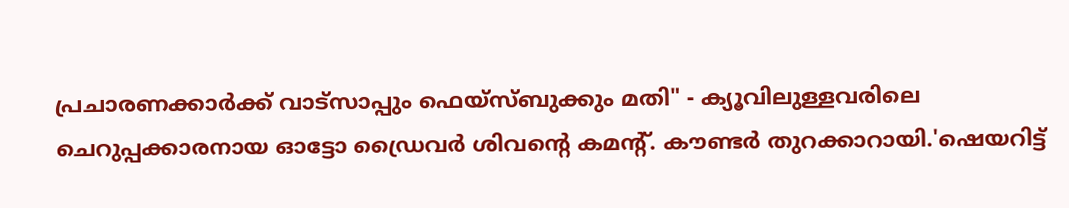പ്രചാരണക്കാർക്ക് വാട്‌സാപ്പും ഫെയ്‌സ്ബുക്കും മതി" - ക്യൂവിലുള്ളവരിലെ ചെറുപ്പക്കാരനായ ഓട്ടോ ഡ്രൈവർ ശിവന്റെ കമന്റ്. കൗണ്ടർ തുറക്കാറായി.'ഷെയറിട്ട്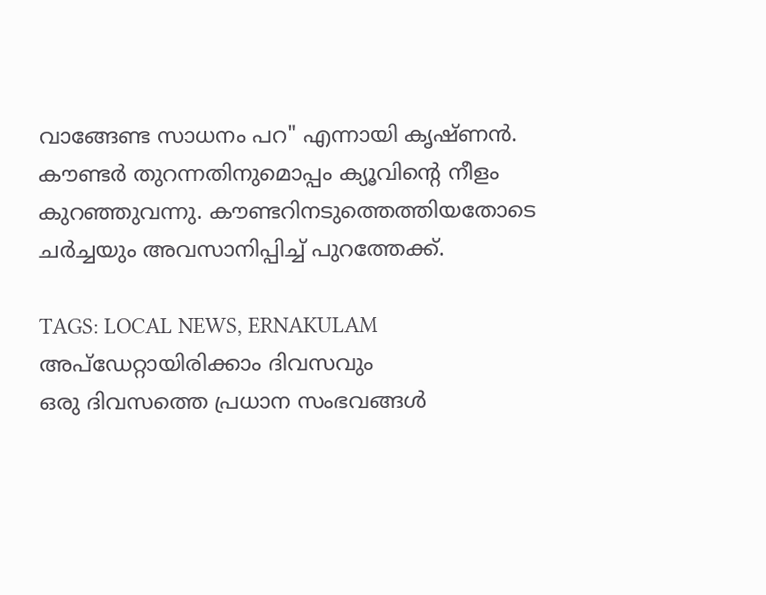വാങ്ങേണ്ട സാധനം പറ" എന്നായി കൃഷ്ണൻ. കൗണ്ടർ തുറന്നതിനുമൊപ്പം ക്യൂവിന്റെ നീളം കുറഞ്ഞുവന്നു. കൗണ്ടറിനടുത്തെത്തിയതോടെ ചർച്ചയും അവസാനിപ്പിച്ച് പുറത്തേക്ക്.

TAGS: LOCAL NEWS, ERNAKULAM
അപ്ഡേറ്റായിരിക്കാം ദിവസവും
ഒരു ദിവസത്തെ പ്രധാന സംഭവങ്ങൾ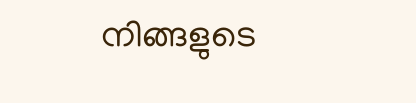നിങ്ങളുടെ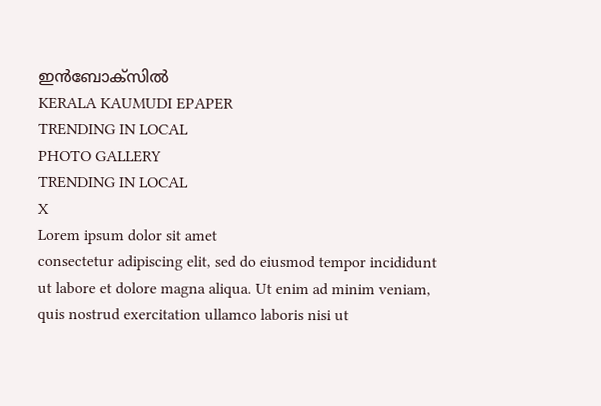ഇൻബോക്സിൽ
KERALA KAUMUDI EPAPER
TRENDING IN LOCAL
PHOTO GALLERY
TRENDING IN LOCAL
X
Lorem ipsum dolor sit amet
consectetur adipiscing elit, sed do eiusmod tempor incididunt ut labore et dolore magna aliqua. Ut enim ad minim veniam, quis nostrud exercitation ullamco laboris nisi ut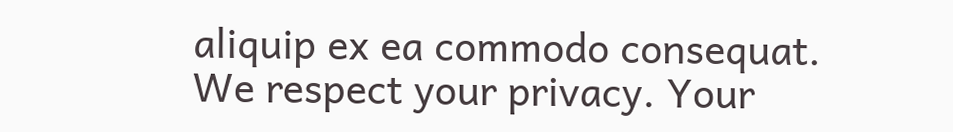aliquip ex ea commodo consequat.
We respect your privacy. Your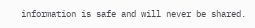information is safe and will never be shared.